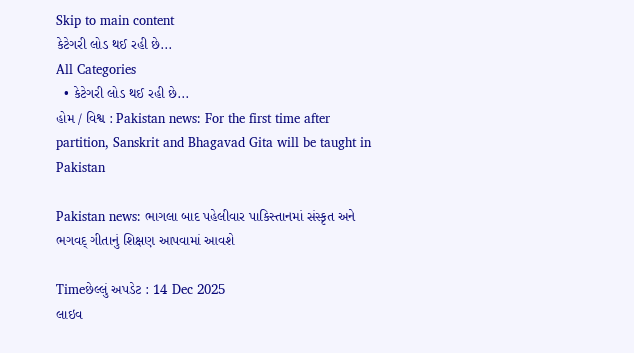Skip to main content
કેટેગરી લોડ થઈ રહી છે...
All Categories
  • કેટેગરી લોડ થઈ રહી છે...
હોમ / વિશ્વ : Pakistan news: For the first time after partition, Sanskrit and Bhagavad Gita will be taught in Pakistan

Pakistan news: ભાગલા બાદ પહેલીવાર પાકિસ્તાનમાં સંસ્કૃત અને ભગવદ્ ગીતાનું શિક્ષણ આપવામાં આવશે

Timeછેલ્લું અપડેટ : 14 Dec 2025
લાઇવ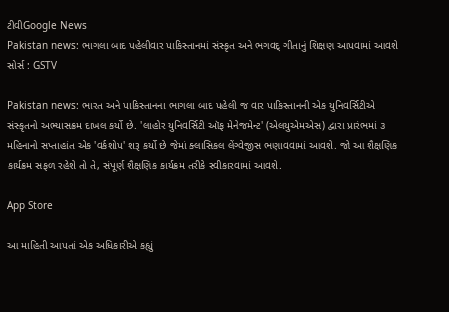ટીવીGoogle News
Pakistan news: ભાગલા બાદ પહેલીવાર પાકિસ્તાનમાં સંસ્કૃત અને ભગવદ્ ગીતાનું શિક્ષણ આપવામાં આવશે
સોર્સ : GSTV

Pakistan news: ભારત અને પાકિસ્તાનના ભાગલા બાદ પહેલી જ વાર પાકિસ્તાનની એક યુનિવર્સિટીએ સંસ્કૃતનો અભ્યાસક્રમ દાખલ કર્યો છે. 'લાહોર યુનિવર્સિટી ઑફ મેનેજમેન્ટ' (એલયુએમએસ) દ્વારા પ્રારંભમાં ૩ મહિનાનો સપ્તાહાંત એક 'વર્કશોપ' શરૂ કર્યો છે જેમાં ક્લાસિકલ લેંગ્વેજીસ ભણાવવામાં આવશે. જો આ શૈક્ષણિક કાર્યક્રમ સફળ રહેશે તો તે, સંપૂર્ણ શૈક્ષણિક કાર્યક્રમ તરીકે સ્વીકારવામાં આવશે.

App Store

આ માહિતી આપતાં એક અધિકારીએ કહ્યું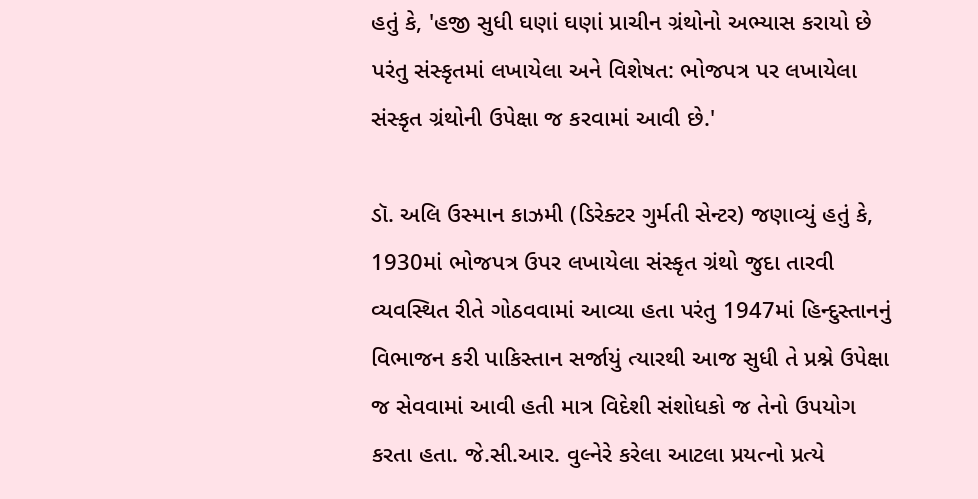હતું કે, 'હજી સુધી ઘણાં ઘણાં પ્રાચીન ગ્રંથોનો અભ્યાસ કરાયો છે પરંતુ સંસ્કૃતમાં લખાયેલા અને વિશેષત: ભોજપત્ર પર લખાયેલા સંસ્કૃત ગ્રંથોની ઉપેક્ષા જ કરવામાં આવી છે.'

ડૉ. અલિ ઉસ્માન કાઝમી (ડિરેક્ટર ગુર્મતી સેન્ટર) જણાવ્યું હતું કે, 1930માં ભોજપત્ર ઉપર લખાયેલા સંસ્કૃત ગ્રંથો જુદા તારવી વ્યવસ્થિત રીતે ગોઠવવામાં આવ્યા હતા પરંતુ 1947માં હિન્દુસ્તાનનું વિભાજન કરી પાકિસ્તાન સર્જાયું ત્યારથી આજ સુધી તે પ્રશ્ને ઉપેક્ષા જ સેવવામાં આવી હતી માત્ર વિદેશી સંશોધકો જ તેનો ઉપયોગ કરતા હતા. જે.સી.આર. વુલ્નેરે કરેલા આટલા પ્રયત્નો પ્રત્યે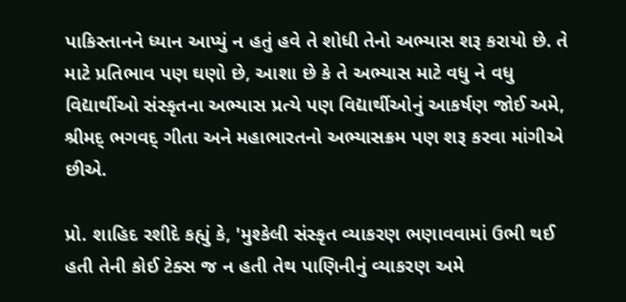પાકિસ્તાનને ધ્યાન આપ્યું ન હતું હવે તે શોધી તેનો અભ્યાસ શરૂ કરાયો છે. તે માટે પ્રતિભાવ પણ ઘણો છે, આશા છે કે તે અભ્યાસ માટે વધુ ને વધુ વિદ્યાર્થીઓ સંસ્કૃતના અભ્યાસ પ્રત્યે પણ વિદ્યાર્થીઓનું આકર્ષણ જોઈ અમે, શ્રીમદ્ ભગવદ્ ગીતા અને મહાભારતનો અભ્યાસક્રમ પણ શરૂ કરવા માંગીએ છીએ.

પ્રો. શાહિદ રશીદે કહ્યું કે, 'મુશ્કેલી સંસ્કૃત વ્યાકરણ ભણાવવામાં ઉભી થઈ હતી તેની કોઈ ટેક્સ જ ન હતી તેથ પાણિનીનું વ્યાકરણ અમે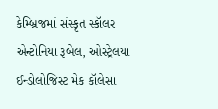કેમ્બ્રિજમાં સંસ્કૃત સ્કૉલર એન્ટોનિયા રૂબેલ, ઓસ્ટ્રેલયા ઈન્ડોલોજિસ્ટ મેક કૉલેસા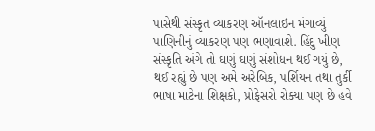પાસેથી સંસ્કૃત વ્યાકરણ ઑનલાઇન મંગાવ્યું પાણિનીનું વ્યાકરણ પણ ભણાવાશે. હિંદુ ખીણ સંસ્કૃતિ અંગે તો ઘણું ઘણું સંશોધન થઈ ગયું છે, થઈ રહ્યું છે પણ અમે અરેબિક, પર્શિયન તથા તુર્કી ભાષા માટેના શિક્ષકો, પ્રોફેસરો રોક્યા પણ છે હવે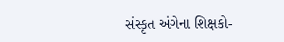સંસ્કૃત અંગેના શિક્ષકો-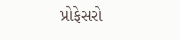પ્રોફેસરો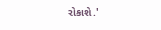રોકાશે.'